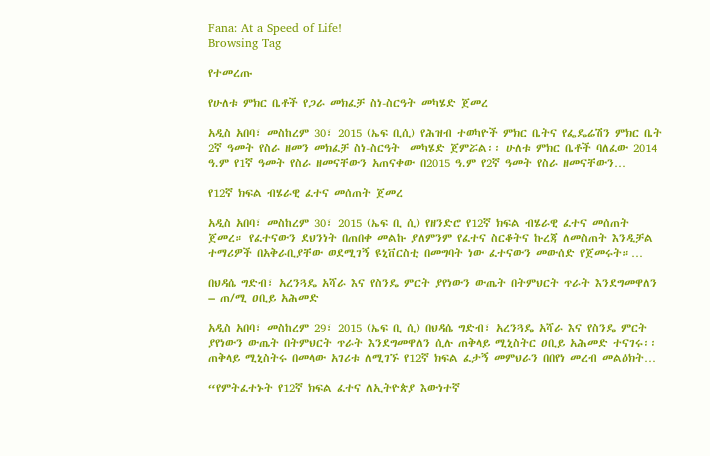Fana: At a Speed of Life!
Browsing Tag

የተመረጡ

የሁለቱ ምክር ቤቶች የጋራ መክፈቻ ስነ-ስርዓት መካሄድ ጀመረ

አዲስ አበባ፣ መስከረም 30፣ 2015 (ኤፍ ቢሲ) የሕዝብ ተወካዮች ምክር ቤትና የፌዴሬሽን ምክር ቤት 2ኛ ዓመት የስራ ዘመን መክፈቻ ስነ-ስርዓት  መካሄድ ጀምሯል፡፡ ሁለቱ ምክር ቤቶች ባለፈው 2014 ዓ.ም የ1ኛ ዓመት የስራ ዘመናቸውን አጠናቀው በ2015 ዓ.ም የ2ኛ ዓመት የስራ ዘመናቸውን…

የ12ኛ ክፍል ብሄራዊ ፈተና መሰጠት ጀመረ

አዲስ አበባ፣ መስከረም 30፣ 2015 (ኤፍ ቢ ሲ) የዘንድሮ የ12ኛ ክፍል ብሄራዊ ፈተና መሰጠት ጀመረ። የፈተናውን ደህንነት በጠበቀ መልኩ ያለምንም የፈተና ስርቆትና ኩረጃ ለመስጠት እንዲቻል ተማሪዎች በአቅራቢያቸው ወደሚገኝ ዩኒቨርስቲ በመግባት ነው ፈተናውን መውሰድ የጀመሩት።…

በህዳሴ ግድብ፣ አረንጓዴ አሻራ እና የስንዴ ምርት ያየነውን ውጤት በትምህርት ጥራት እንደግመዋለን – ጠ/ሚ ዐቢይ አሕመድ

አዲስ አበባ፣ መስከረም 29፣ 2015 (ኤፍ ቢ ሲ) በህዳሴ ግድብ፣ አረንጓዴ አሻራ እና የስንዴ ምርት ያየነውን ውጤት በትምህርት ጥራት እንደግመዋለን ሲሉ ጠቅላይ ሚኒስትር ዐቢይ አሕመድ ተናገሩ፡፡ ጠቅላይ ሚኒስትሩ በመላው አገሪቱ ለሚገኙ የ12ኛ ክፍል ፈታኝ መምህራን በበየነ መረብ መልዕክት…

“የምትፈተኑት የ12ኛ ክፍል ፈተና ለኢትዮጵያ እውነተኛ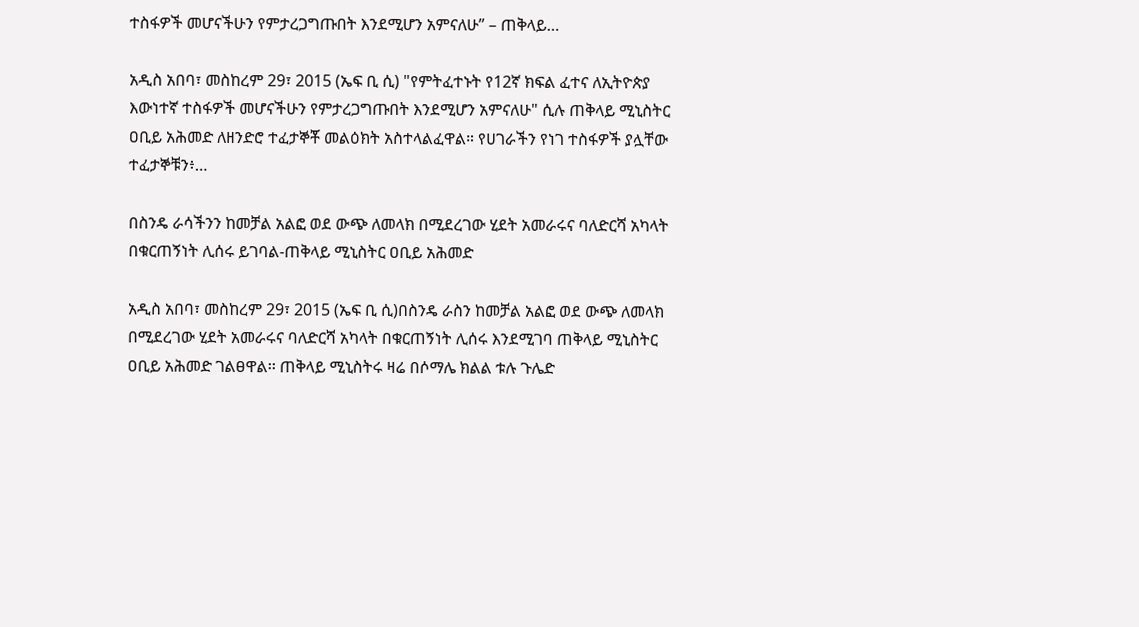ተስፋዎች መሆናችሁን የምታረጋግጡበት እንደሚሆን አምናለሁ” – ጠቅላይ…

አዲስ አበባ፣ መስከረም 29፣ 2015 (ኤፍ ቢ ሲ) "የምትፈተኑት የ12ኛ ክፍል ፈተና ለኢትዮጵያ እውነተኛ ተስፋዎች መሆናችሁን የምታረጋግጡበት እንደሚሆን አምናለሁ" ሲሉ ጠቅላይ ሚኒስትር ዐቢይ አሕመድ ለዘንድሮ ተፈታኞቾ መልዕክት አስተላልፈዋል። የሀገራችን የነገ ተስፋዎች ያሏቸው ተፈታኞቹን፥…

በስንዴ ራሳችንን ከመቻል አልፎ ወደ ውጭ ለመላክ በሚደረገው ሂደት አመራሩና ባለድርሻ አካላት በቁርጠኝነት ሊሰሩ ይገባል-ጠቅላይ ሚኒስትር ዐቢይ አሕመድ

አዲስ አበባ፣ መስከረም 29፣ 2015 (ኤፍ ቢ ሲ)በስንዴ ራስን ከመቻል አልፎ ወደ ውጭ ለመላክ በሚደረገው ሂደት አመራሩና ባለድርሻ አካላት በቁርጠኝነት ሊሰሩ እንደሚገባ ጠቅላይ ሚኒስትር ዐቢይ አሕመድ ገልፀዋል፡፡ ጠቅላይ ሚኒስትሩ ዛሬ በሶማሌ ክልል ቱሉ ጉሌድ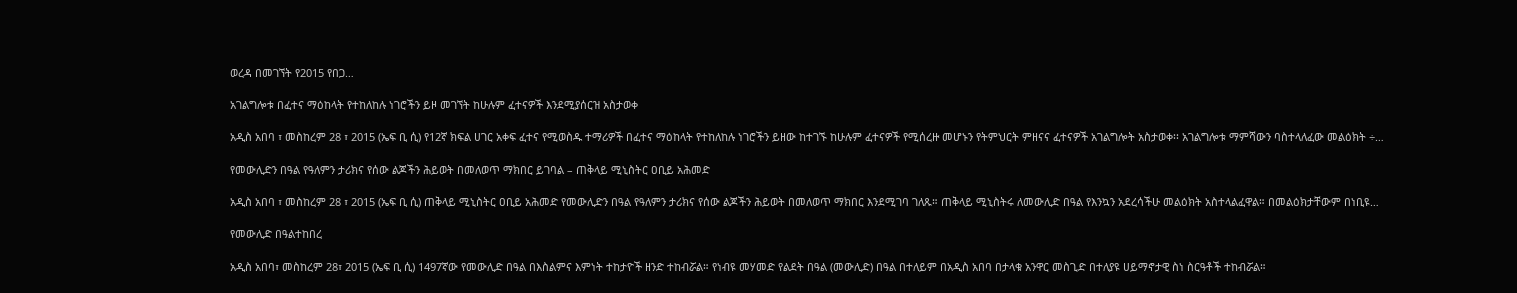ወረዳ በመገኘት የ2015 የበጋ…

አገልግሎቱ በፈተና ማዕከላት የተከለከሉ ነገሮችን ይዞ መገኘት ከሁሉም ፈተናዎች እንደሚያሰርዝ አስታወቀ

አዲስ አበባ ፣ መስከረም 28 ፣ 2015 (ኤፍ ቢ ሲ) የ12ኛ ክፍል ሀገር አቀፍ ፈተና የሚወስዱ ተማሪዎች በፈተና ማዕከላት የተከለከሉ ነገሮችን ይዘው ከተገኙ ከሁሉም ፈተናዎች የሚሰረዙ መሆኑን የትምህርት ምዘናና ፈተናዎች አገልግሎት አስታወቀ፡፡ አገልግሎቱ ማምሻውን ባስተላለፈው መልዕክት ÷…

የመውሊድን በዓል የዓለምን ታሪክና የሰው ልጆችን ሕይወት በመለወጥ ማክበር ይገባል – ጠቅላይ ሚኒስትር ዐቢይ አሕመድ

አዲስ አበባ ፣ መስከረም 28 ፣ 2015 (ኤፍ ቢ ሲ) ጠቅላይ ሚኒስትር ዐቢይ አሕመድ የመውሊድን በዓል የዓለምን ታሪክና የሰው ልጆችን ሕይወት በመለወጥ ማክበር እንደሚገባ ገለጹ። ጠቅላይ ሚኒስትሩ ለመውሊድ በዓል የእንኳን አደረሳችሁ መልዕክት አስተላልፈዋል። በመልዕክታቸውም በነቢዩ…

የመውሊድ በዓልተከበረ

አዲስ አበባ፣ መስከረም 28፣ 2015 (ኤፍ ቢ ሲ) 1497ኛው የመውሊድ በዓል በእስልምና እምነት ተከታዮች ዘንድ ተከብሯል። የነብዩ መሃመድ የልደት በዓል (መውሊድ) በዓል በተለይም በአዲስ አበባ በታላቁ አንዋር መስጊድ በተለያዩ ሀይማኖታዊ ስነ ስርዓቶች ተከብሯል።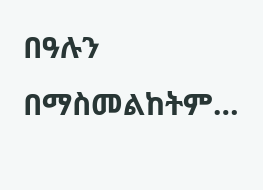በዓሉን በማስመልከትም…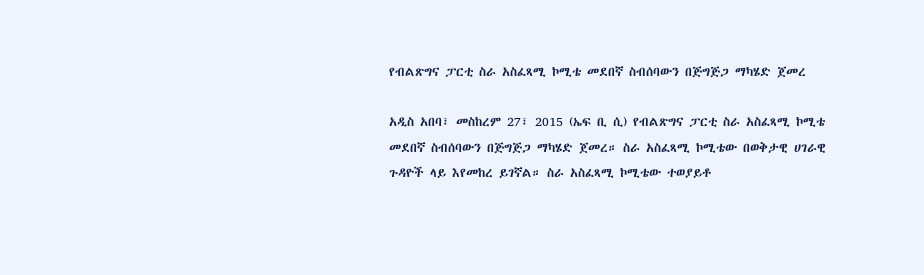የብልጽግና ፓርቲ ስራ አስፈጻሚ ኮሚቴ መደበኛ ስብሰባውን በጅግጅጋ ማካሄድ ጀመረ

አዲስ አበባ፣ መስከረም 27፣ 2015 (ኤፍ ቢ ሲ) የብልጽግና ፓርቲ ስራ አስፈጻሚ ኮሚቴ መደበኛ ስብሰባውን በጅግጅጋ ማካሄድ ጀመረ። ስራ አስፈጻሚ ኮሚቴው በወቅታዊ ሀገራዊ ጉዳዮች ላይ እየመከረ ይገኛል። ስራ አስፈጻሚ ኮሚቴው ተወያይቶ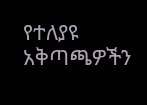የተለያዩ አቅጣጫዎችን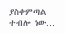ያስቀምጣል ተብሎ ነው…